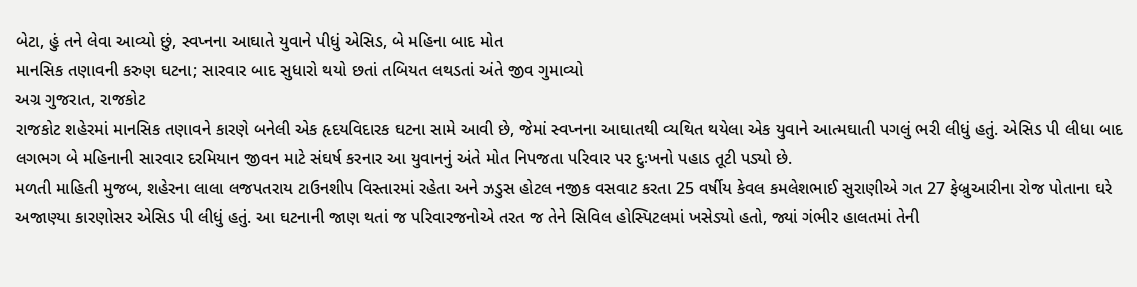બેટા, હું તને લેવા આવ્યો છું, સ્વપ્નના આઘાતે યુવાને પીધું એસિડ, બે મહિના બાદ મોત
માનસિક તણાવની કરુણ ઘટના; સારવાર બાદ સુધારો થયો છતાં તબિયત લથડતાં અંતે જીવ ગુમાવ્યો
અગ્ર ગુજરાત, રાજકોટ
રાજકોટ શહેરમાં માનસિક તણાવને કારણે બનેલી એક હૃદયવિદારક ઘટના સામે આવી છે, જેમાં સ્વપ્નના આઘાતથી વ્યથિત થયેલા એક યુવાને આત્મઘાતી પગલું ભરી લીધું હતું. એસિડ પી લીધા બાદ લગભગ બે મહિનાની સારવાર દરમિયાન જીવન માટે સંઘર્ષ કરનાર આ યુવાનનું અંતે મોત નિપજતા પરિવાર પર દુઃખનો પહાડ તૂટી પડ્યો છે.
મળતી માહિતી મુજબ, શહેરના લાલા લજપતરાય ટાઉનશીપ વિસ્તારમાં રહેતા અને ઝડુસ હોટલ નજીક વસવાટ કરતા 25 વર્ષીય કેવલ કમલેશભાઈ સુરાણીએ ગત 27 ફેબ્રુઆરીના રોજ પોતાના ઘરે અજાણ્યા કારણોસર એસિડ પી લીધું હતું. આ ઘટનાની જાણ થતાં જ પરિવારજનોએ તરત જ તેને સિવિલ હોસ્પિટલમાં ખસેડ્યો હતો, જ્યાં ગંભીર હાલતમાં તેની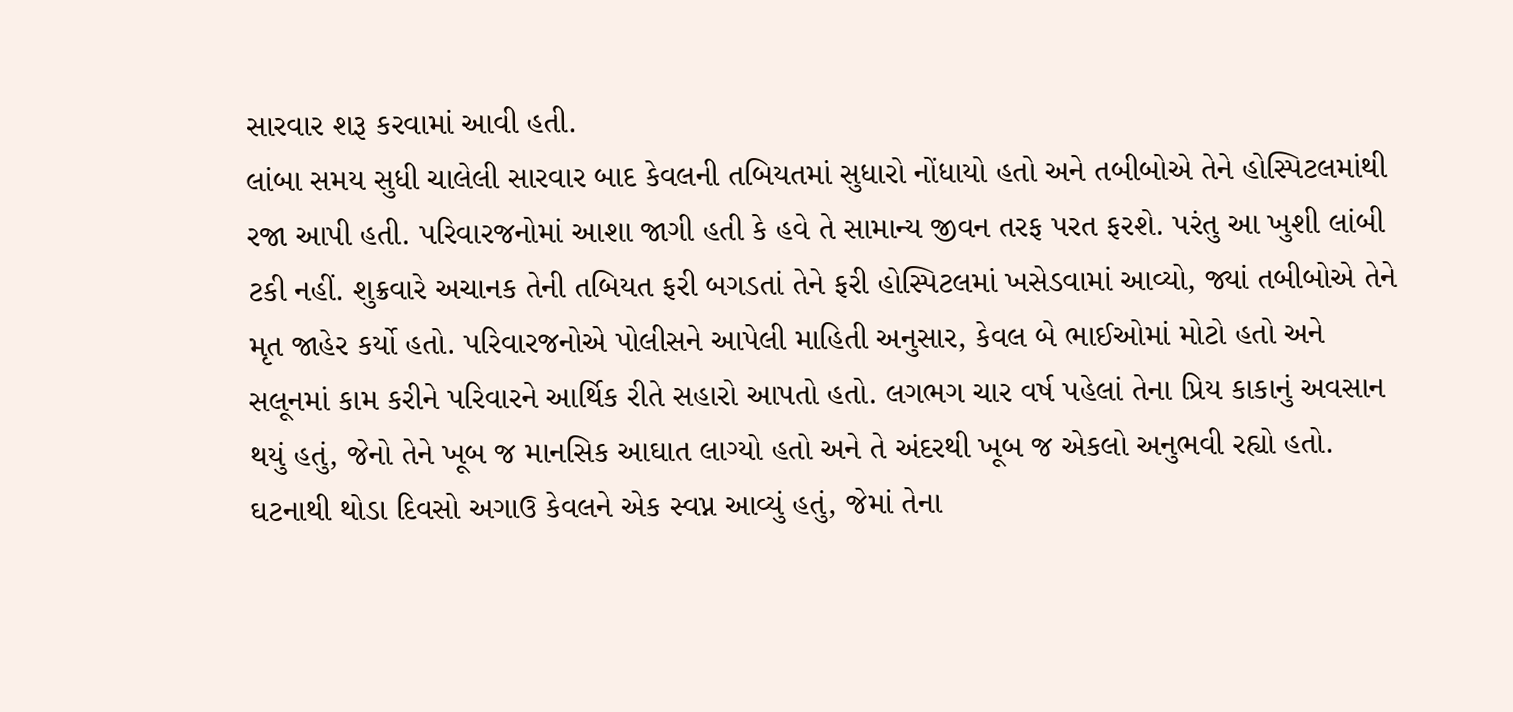સારવાર શરૂ કરવામાં આવી હતી.
લાંબા સમય સુધી ચાલેલી સારવાર બાદ કેવલની તબિયતમાં સુધારો નોંધાયો હતો અને તબીબોએ તેને હોસ્પિટલમાંથી રજા આપી હતી. પરિવારજનોમાં આશા જાગી હતી કે હવે તે સામાન્ય જીવન તરફ પરત ફરશે. પરંતુ આ ખુશી લાંબી ટકી નહીં. શુક્રવારે અચાનક તેની તબિયત ફરી બગડતાં તેને ફરી હોસ્પિટલમાં ખસેડવામાં આવ્યો, જ્યાં તબીબોએ તેને મૃત જાહેર કર્યો હતો. પરિવારજનોએ પોલીસને આપેલી માહિતી અનુસાર, કેવલ બે ભાઈઓમાં મોટો હતો અને સલૂનમાં કામ કરીને પરિવારને આર્થિક રીતે સહારો આપતો હતો. લગભગ ચાર વર્ષ પહેલાં તેના પ્રિય કાકાનું અવસાન થયું હતું, જેનો તેને ખૂબ જ માનસિક આઘાત લાગ્યો હતો અને તે અંદરથી ખૂબ જ એકલો અનુભવી રહ્યો હતો. ઘટનાથી થોડા દિવસો અગાઉ કેવલને એક સ્વપ્ન આવ્યું હતું, જેમાં તેના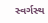સ્વર્ગસ્થ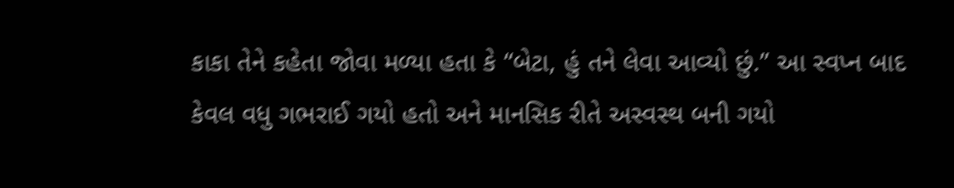કાકા તેને કહેતા જોવા મળ્યા હતા કે “બેટા, હું તને લેવા આવ્યો છું.” આ સ્વપ્ન બાદ કેવલ વધુ ગભરાઈ ગયો હતો અને માનસિક રીતે અસ્વસ્થ બની ગયો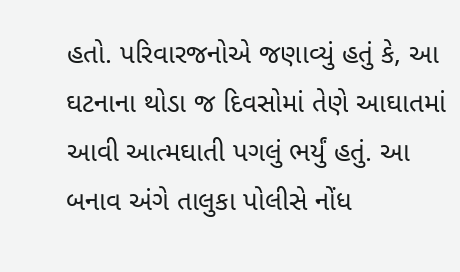હતો. પરિવારજનોએ જણાવ્યું હતું કે, આ ઘટનાના થોડા જ દિવસોમાં તેણે આઘાતમાં આવી આત્મઘાતી પગલું ભર્યું હતું. આ બનાવ અંગે તાલુકા પોલીસે નોંધ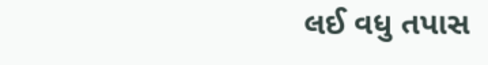લઈ વધુ તપાસ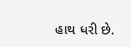હાથ ધરી છે.